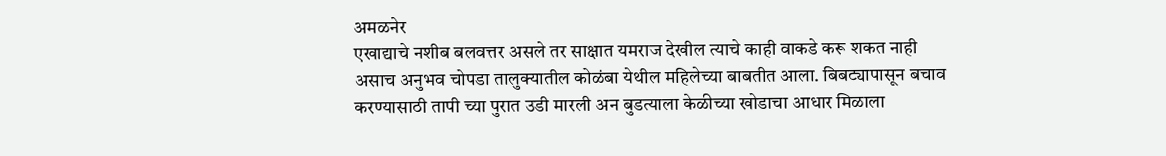अमळनेर
एखाद्याचे नशीब बलवत्तर असले तर साक्षात यमराज देखील त्याचे काही वाकडे करू शकत नाही असाच अनुभव चोपडा तालुक्यातील कोळंबा येथील महिलेच्या बाबतीत आला. बिबट्यापासून बचाव करण्यासाठी तापी च्या पुरात उडी मारली अन बुडत्याला केळीच्या खोडाचा आधार मिळाला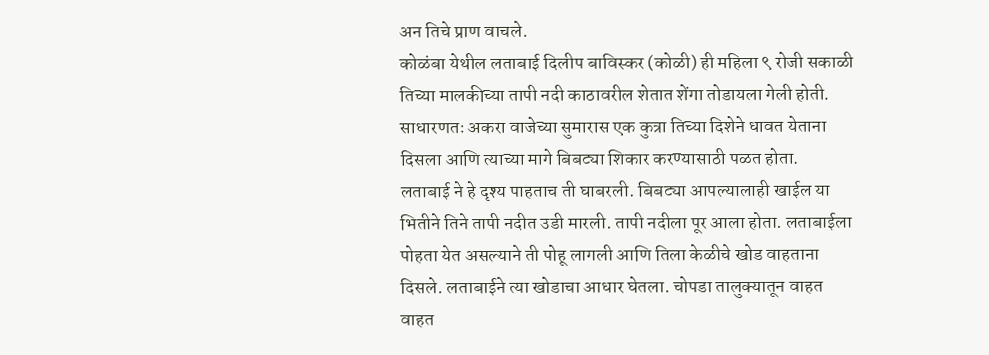अन तिचे प्राण वाचले.
कोळंबा येथील लताबाई दिलीप बाविस्कर (कोळी) ही महिला ९ रोजी सकाळी तिच्या मालकीच्या तापी नदी काठावरील शेतात शेंगा तोडायला गेली होती. साधारणतः अकरा वाजेच्या सुमारास एक कुत्रा तिच्या दिशेने धावत येताना दिसला आणि त्याच्या मागे बिबट्या शिकार करण्यासाठी पळत होता.
लताबाई ने हे दृश्य पाहताच ती घाबरली. बिबट्या आपल्यालाही खाईल या भितीने तिने तापी नदीत उडी मारली. तापी नदीला पूर आला होता. लताबाईला पोहता येत असल्याने ती पोहू लागली आणि तिला केळीचे खोड वाहताना दिसले. लताबाईने त्या खोडाचा आधार घेतला. चोपडा तालुक्यातून वाहत वाहत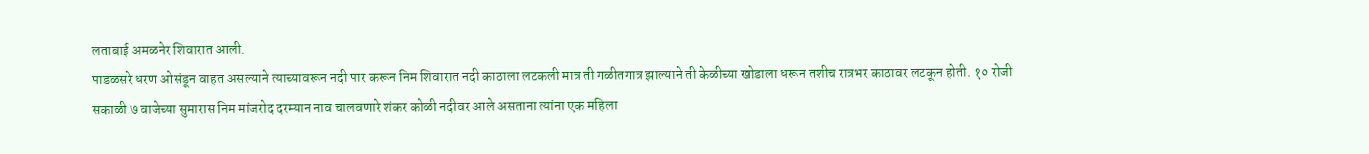लताबाई अमळनेर शिवारात आली.
पाडळसरे धरण ओसंडून वाहत असल्याने त्याच्यावरून नदी पार करून निम शिवारात नदी काठाला लटकली मात्र ती गळीतगात्र झाल्याने ती केळीच्या खोडाला धरून तशीच रात्रभर काठावर लटकून होती. १० रोजी सकाळी ७ वाजेच्या सुमारास निम मांजरोद दरम्यान नाव चालवणारे शंकर कोळी नदीवर आले असताना त्यांना एक महिला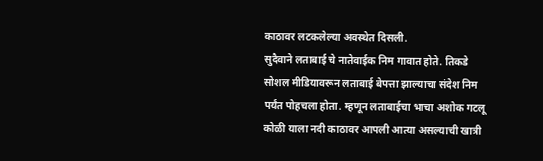काठावर लटकलेल्या अवस्थेत दिसली.
सुदैवाने लताबाई चे नातेवाईक निम गावात होते. तिकडे सोशल मीडियावरून लताबाई बेपत्ता झाल्याचा संदेश निम पर्यंत पोहचला होता. म्हणून लताबाईचा भाचा अशोक गटलू कोळी याला नदी काठावर आपली आत्या असल्याची खात्री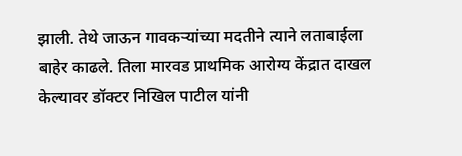झाली. तेथे जाऊन गावकऱ्यांच्या मदतीने त्याने लताबाईला बाहेर काढले. तिला मारवड प्राथमिक आरोग्य केंद्रात दाखल केल्यावर डॉक्टर निखिल पाटील यांनी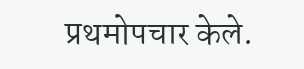प्रथमोपचार केले.